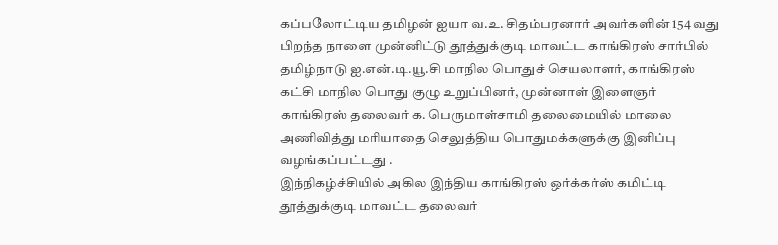கப்பலோட்டிய தமிழன் ஐயா வ.உ. சிதம்பரனார் அவர்களின் 154 வது பிறந்த நாளை முன்னிட்டு தூத்துக்குடி மாவட்ட காங்கிரஸ் சார்பில் தமிழ்நாடு ஐ.என்.டி.யூ.சி மாநில பொதுச் செயலாளர், காங்கிரஸ் கட்சி மாநில பொது குழு உறுப்பினர், முன்னாள் இளைஞர் காங்கிரஸ் தலைவர் க. பெருமாள்சாமி தலைமையில் மாலை அணிவித்து மரியாதை செலுத்திய பொதுமக்களுக்கு இனிப்பு வழங்கப்பட்டது .
இந்நிகழ்ச்சியில் அகில இந்திய காங்கிரஸ் ஒர்க்கர்ஸ் கமிட்டி தூத்துக்குடி மாவட்ட தலைவர்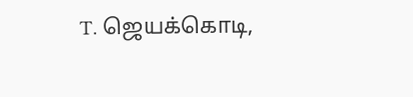T. ஜெயக்கொடி,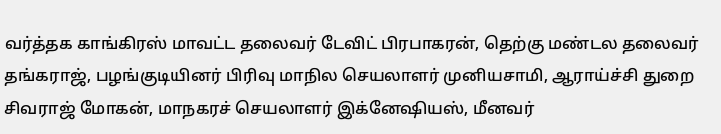வர்த்தக காங்கிரஸ் மாவட்ட தலைவர் டேவிட் பிரபாகரன், தெற்கு மண்டல தலைவர் தங்கராஜ், பழங்குடியினர் பிரிவு மாநில செயலாளர் முனியசாமி, ஆராய்ச்சி துறை சிவராஜ் மோகன், மாநகரச் செயலாளர் இக்னேஷியஸ், மீனவர்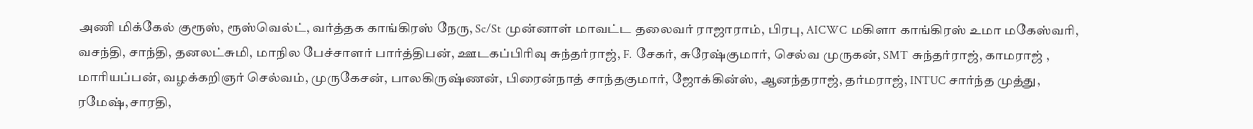அணி மிக்கேல் குரூஸ், ரூஸ்வெல்ட், வர்த்தக காங்கிரஸ் நேரு, Sc/St முன்னாள் மாவட்ட தலைவர் ராஜாராம், பிரபு, AICWC மகிளா காங்கிரஸ் உமா மகேஸ்வரி, வசந்தி, சாந்தி, தனலட்சுமி, மாநில பேச்சாளர் பார்த்திபன், ஊடகப்பிரிவு சுந்தர்ராஜ், F. சேகர், சுரேஷ்குமார், செல்வ முருகன், SMT சுந்தர்ராஜ், காமராஜ் , மாரியப்பன், வழக்கறிஞர் செல்வம், முருகேசன், பாலகிருஷ்ணன், பிரைன்நாத் சாந்தகுமார், ஜோக்கின்ஸ், ஆனந்தராஜ், தர்மராஜ், INTUC சார்ந்த முத்து, ரமேஷ்,சாரதி,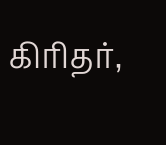கிரிதர்,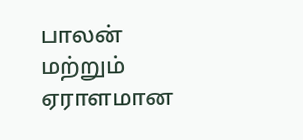பாலன் மற்றும் ஏராளமான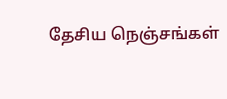தேசிய நெஞ்சங்கள்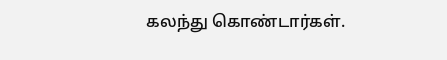கலந்து கொண்டார்கள்.